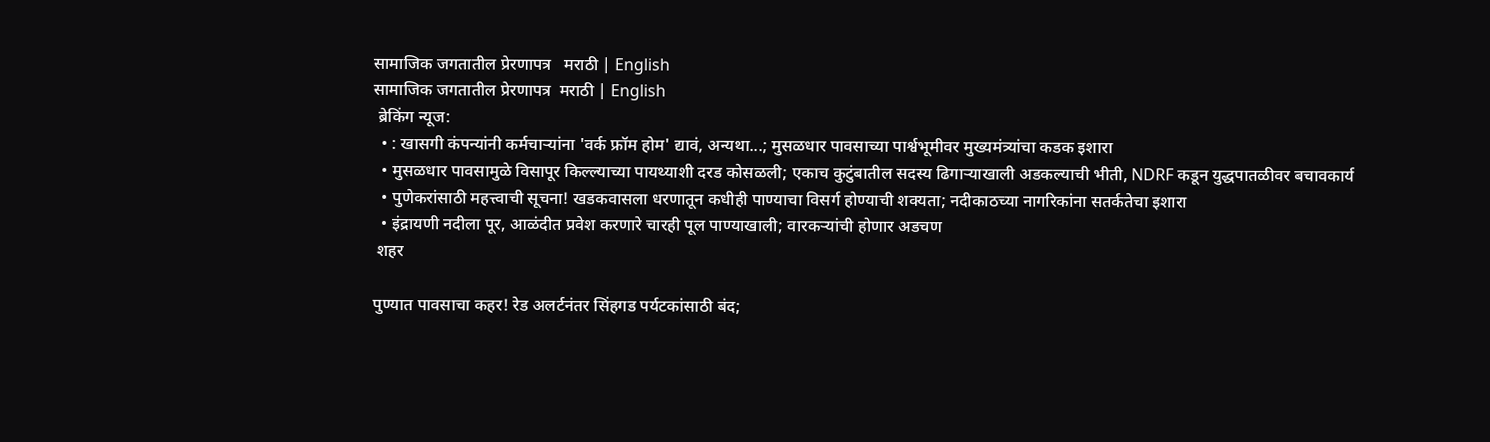सामाजिक जगतातील प्रेरणापत्र   मराठी | English
सामाजिक जगतातील प्रेरणापत्र  मराठी | English
 ब्रेकिंग न्यूज:
  • : खासगी कंपन्यांनी कर्मचाऱ्यांना 'वर्क फ्रॉम होम' द्यावं, अन्यथा...; मुसळधार पावसाच्या पार्श्वभूमीवर मुख्यमंत्र्यांचा कडक इशारा
  • मुसळधार पावसामुळे विसापूर किल्ल्याच्या पायथ्याशी दरड कोसळली; एकाच कुटुंबातील सदस्य ढिगाऱ्याखाली अडकल्याची भीती, NDRF कडून युद्धपातळीवर बचावकार्य
  • पुणेकरांसाठी महत्त्वाची सूचना! खडकवासला धरणातून कधीही पाण्याचा विसर्ग होण्याची शक्यता; नदीकाठच्या नागरिकांना सतर्कतेचा इशारा
  • इंद्रायणी नदीला पूर, आळंदीत प्रवेश करणारे चारही पूल पाण्याखाली; वारकऱ्यांची होणार अडचण
 शहर

पुण्यात पावसाचा कहर! रेड अलर्टनंतर सिंहगड पर्यटकांसाठी बंद;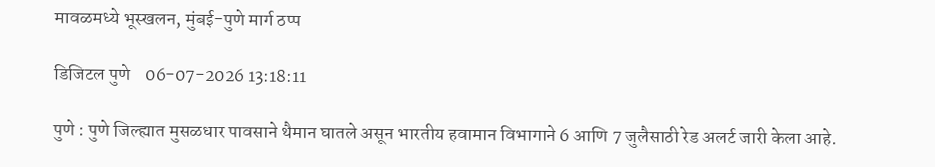मावळमध्ये भूस्खलन, मुंबई-पुणे मार्ग ठप्प

डिजिटल पुणे    06-07-2026 13:18:11

पुणे : पुणे जिल्ह्यात मुसळधार पावसाने थैमान घातले असून भारतीय हवामान विभागाने 6 आणि 7 जुलैसाठी रेड अलर्ट जारी केला आहे.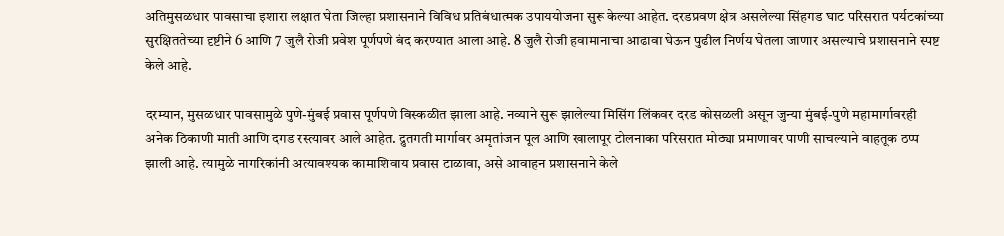अतिमुसळधार पावसाचा इशारा लक्षात घेता जिल्हा प्रशासनाने विविध प्रतिबंधात्मक उपाययोजना सुरू केल्या आहेत. दरडप्रवण क्षेत्र असलेल्या सिंहगड घाट परिसरात पर्यटकांच्या सुरक्षिततेच्या दृष्टीने 6 आणि 7 जुलै रोजी प्रवेश पूर्णपणे बंद करण्यात आला आहे. 8 जुलै रोजी हवामानाचा आढावा घेऊन पुढील निर्णय घेतला जाणार असल्याचे प्रशासनाने स्पष्ट केले आहे.

दरम्यान, मुसळधार पावसामुळे पुणे-मुंबई प्रवास पूर्णपणे विस्कळीत झाला आहे. नव्याने सुरू झालेल्या मिसिंग लिंकवर दरड कोसळली असून जुन्या मुंबई-पुणे महामार्गावरही अनेक ठिकाणी माती आणि दगड रस्त्यावर आले आहेत. द्रुतगती मार्गावर अमृतांजन पूल आणि खालापूर टोलनाका परिसरात मोठ्या प्रमाणावर पाणी साचल्याने वाहतूक ठप्प झाली आहे. त्यामुळे नागरिकांनी अत्यावश्यक कामाशिवाय प्रवास टाळावा, असे आवाहन प्रशासनाने केले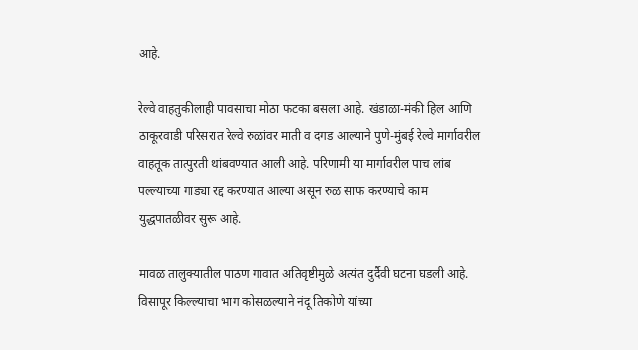आहे.

रेल्वे वाहतुकीलाही पावसाचा मोठा फटका बसला आहे. खंडाळा-मंकी हिल आणि ठाकूरवाडी परिसरात रेल्वे रुळांवर माती व दगड आल्याने पुणे-मुंबई रेल्वे मार्गावरील वाहतूक तात्पुरती थांबवण्यात आली आहे. परिणामी या मार्गावरील पाच लांब पल्ल्याच्या गाड्या रद्द करण्यात आल्या असून रुळ साफ करण्याचे काम युद्धपातळीवर सुरू आहे.

मावळ तालुक्यातील पाठण गावात अतिवृष्टीमुळे अत्यंत दुर्दैवी घटना घडली आहे. विसापूर किल्ल्याचा भाग कोसळल्याने नंदू तिकोणे यांच्या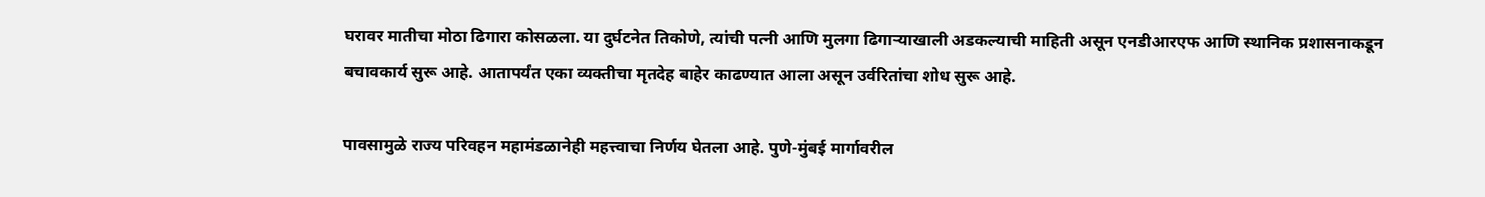घरावर मातीचा मोठा ढिगारा कोसळला. या दुर्घटनेत तिकोणे, त्यांची पत्नी आणि मुलगा ढिगाऱ्याखाली अडकल्याची माहिती असून एनडीआरएफ आणि स्थानिक प्रशासनाकडून बचावकार्य सुरू आहे. आतापर्यंत एका व्यक्तीचा मृतदेह बाहेर काढण्यात आला असून उर्वरितांचा शोध सुरू आहे.

पावसामुळे राज्य परिवहन महामंडळानेही महत्त्वाचा निर्णय घेतला आहे. पुणे-मुंबई मार्गावरील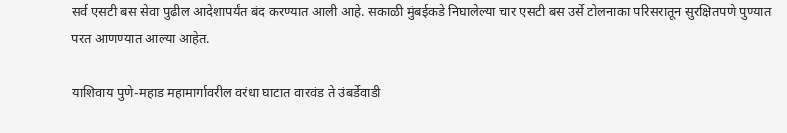सर्व एसटी बस सेवा पुढील आदेशापर्यंत बंद करण्यात आली आहे. सकाळी मुंबईकडे निघालेल्या चार एसटी बस उर्से टोलनाका परिसरातून सुरक्षितपणे पुण्यात परत आणण्यात आल्या आहेत.

याशिवाय पुणे-महाड महामार्गावरील वरंधा घाटात वारवंड ते उंबर्डेवाडी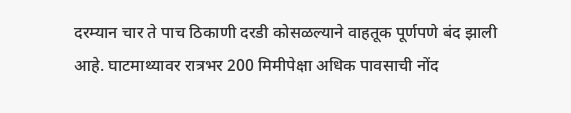दरम्यान चार ते पाच ठिकाणी दरडी कोसळल्याने वाहतूक पूर्णपणे बंद झाली आहे. घाटमाथ्यावर रात्रभर 200 मिमीपेक्षा अधिक पावसाची नोंद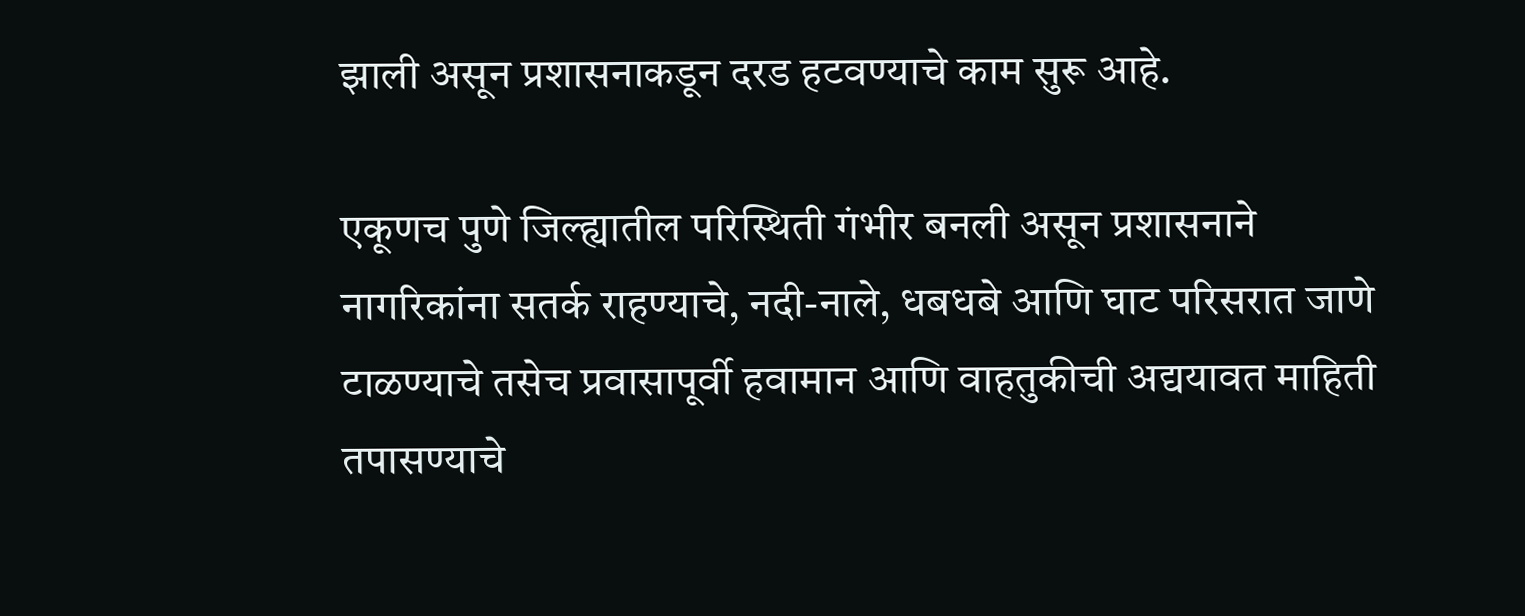झाली असून प्रशासनाकडून दरड हटवण्याचे काम सुरू आहे.

एकूणच पुणे जिल्ह्यातील परिस्थिती गंभीर बनली असून प्रशासनाने नागरिकांना सतर्क राहण्याचे, नदी-नाले, धबधबे आणि घाट परिसरात जाणे टाळण्याचे तसेच प्रवासापूर्वी हवामान आणि वाहतुकीची अद्ययावत माहिती तपासण्याचे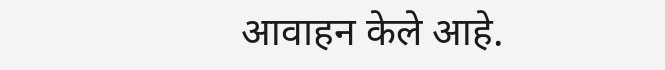आवाहन केले आहे.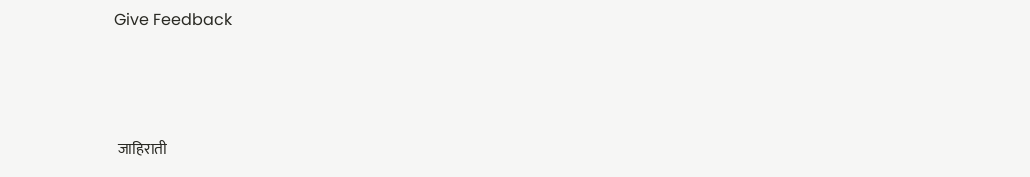Give Feedback



 जाहिराती